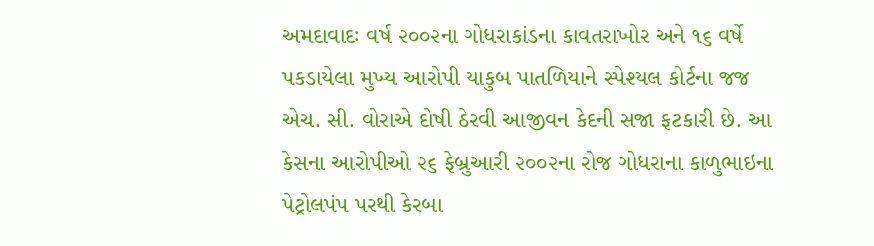અમદાવાદઃ વર્ષ ૨૦૦૨ના ગોધરાકાંડના કાવતરાખોર અને ૧૬ વર્ષે પકડાયેલા મુખ્ય આરોપી યાકુબ પાતળિયાને સ્પેશ્યલ કોર્ટના જજ એચ. સી. વોરાએ દોષી ઠેરવી આજીવન કેદની સજા ફટકારી છે. આ કેસના આરોપીઓ ૨૬ ફેબ્રુઆરી ૨૦૦૨ના રોજ ગોધરાના કાળુભાઇના પેટ્રોલપંપ પરથી કેરબા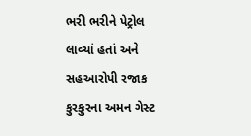ભરી ભરીને પેટ્રોલ લાવ્યાં હતાં અને સહઆરોપી રજાક કુરકુરના અમન ગેસ્ટ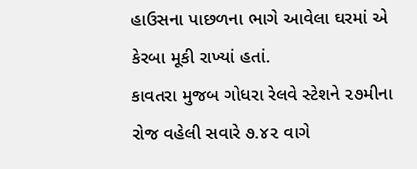હાઉસના પાછળના ભાગે આવેલા ઘરમાં એ કેરબા મૂકી રાખ્યાં હતાં.
કાવતરા મુજબ ગોધરા રેલવે સ્ટેશને ૨૭મીના રોજ વહેલી સવારે ૭.૪૨ વાગે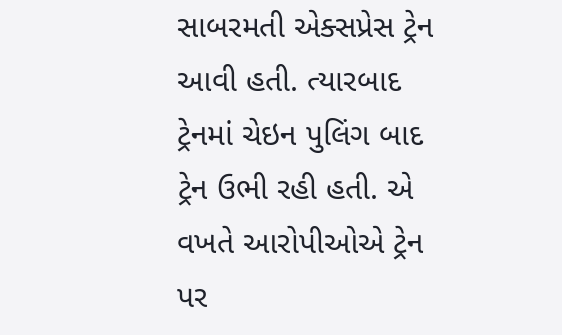સાબરમતી એક્સપ્રેસ ટ્રેન આવી હતી. ત્યારબાદ ટ્રેનમાં ચેઇન પુલિંગ બાદ ટ્રેન ઉભી રહી હતી. એ વખતે આરોપીઓએ ટ્રેન પર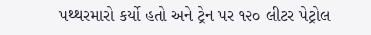પથ્થરમારો કર્યો હતો અને ટ્રેન પર ૧૨૦ લીટર પેટ્રોલ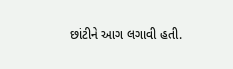છાંટીને આગ લગાવી હતી.